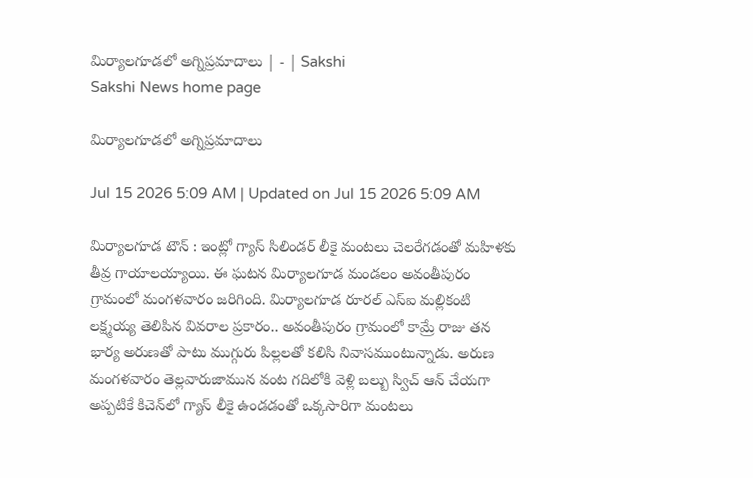మిర్యాలగూడలో అగ్నిప్రమాదాలు | - | Sakshi
Sakshi News home page

మిర్యాలగూడలో అగ్నిప్రమాదాలు

Jul 15 2026 5:09 AM | Updated on Jul 15 2026 5:09 AM

మిర్యాలగూడ టౌన్‌ : ఇంట్లో గ్యాస్‌ సిలిండర్‌ లీకై మంటలు చెలరేగడంతో మహిళకు తీవ్ర గాయాలయ్యాయి. ఈ ఘటన మిర్యాలగూడ మండలం అవంతీపురం గ్రామంలో మంగళవారం జరిగింది. మిర్యాలగూడ రూరల్‌ ఎస్‌ఐ మల్లికంటి లక్ష్మయ్య తెలిపిన వివరాల ప్రకారం.. అవంతీపురం గ్రామంలో కామ్రే రాజు తన భార్య అరుణతో పాటు ముగ్గురు పిల్లలతో కలిసి నివాసముంటున్నాడు. అరుణ మంగళవారం తెల్లవారుజామున వంట గదిలోకి వెళ్లి బల్బు స్విచ్‌ ఆన్‌ చేయగా అప్పటికే కిచెన్‌లో గ్యాస్‌ లీకై ఉండడంతో ఒక్కసారిగా మంటలు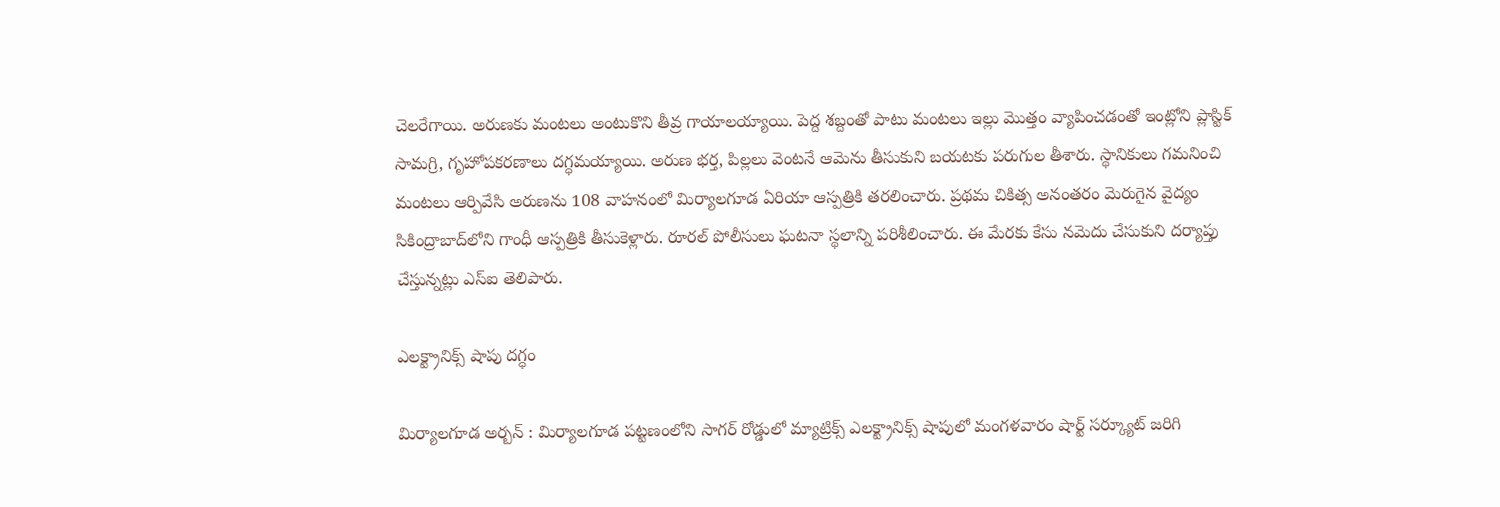చెలరేగాయి. అరుణకు మంటలు అంటుకొని తీవ్ర గాయాలయ్యాయి. పెద్ద శబ్దంతో పాటు మంటలు ఇల్లు మొత్తం వ్యాపించడంతో ఇంట్లోని ప్లాస్టిక్‌ సామగ్రి, గృహోపకరణాలు దగ్ధమయ్యాయి. అరుణ భర్త, పిల్లలు వెంటనే ఆమెను తీసుకుని బయటకు పరుగుల తీశారు. స్థానికులు గమనించి మంటలు ఆర్పివేసి అరుణను 108 వాహనంలో మిర్యాలగూడ ఏరియా ఆస్పత్రికి తరలించారు. ప్రథమ చికిత్స అనంతరం మెరుగైన వైద్యం సికింద్రాబాద్‌లోని గాంధీ ఆస్పత్రికి తీసుకెళ్లారు. రూరల్‌ పోలీసులు ఘటనా స్థలాన్ని పరిశీలించారు. ఈ మేరకు కేసు నమెదు చేసుకుని దర్యాప్తు చేస్తున్నట్లు ఎస్‌ఐ తెలిపారు.

ఎలక్ట్రానిక్స్‌ షాపు దగ్ధం

మిర్యాలగూడ అర్బన్‌ : మిర్యాలగూడ పట్టణంలోని సాగర్‌ రోడ్డులో మ్యాట్రిక్స్‌ ఎలక్ట్రానిక్స్‌ షాపులో మంగళవారం షార్ట్‌ సర్క్యూట్‌ జరిగి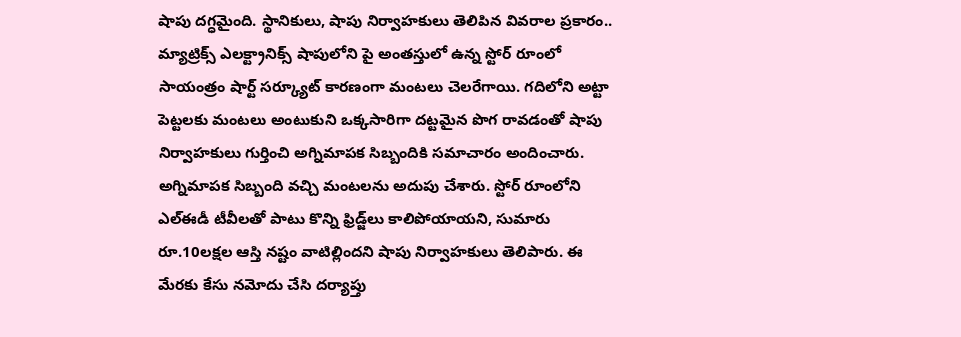షాపు దగ్ధమైంది. స్థానికులు, షాపు నిర్వాహకులు తెలిపిన వివరాల ప్రకారం.. మ్యాట్రిక్స్‌ ఎలక్ట్రానిక్స్‌ షాపులోని పై అంతస్తులో ఉన్న స్టోర్‌ రూంలో సాయంత్రం షార్ట్‌ సర్క్యూట్‌ కారణంగా మంటలు చెలరేగాయి. గదిలోని అట్టా పెట్టలకు మంటలు అంటుకుని ఒక్కసారిగా దట్టమైన పొగ రావడంతో షాపు నిర్వాహకులు గుర్తించి అగ్నిమాపక సిబ్బందికి సమాచారం అందించారు. అగ్నిమాపక సిబ్బంది వచ్చి మంటలను అదుపు చేశారు. స్టోర్‌ రూంలోని ఎల్‌ఈడీ టీవీలతో పాటు కొన్ని ఫ్రిడ్జ్‌లు కాలిపోయాయని, సుమారు రూ.10లక్షల ఆస్తి నష్టం వాటిల్లిందని షాపు నిర్వాహకులు తెలిపారు. ఈ మేరకు కేసు నమోదు చేసి దర్యాప్తు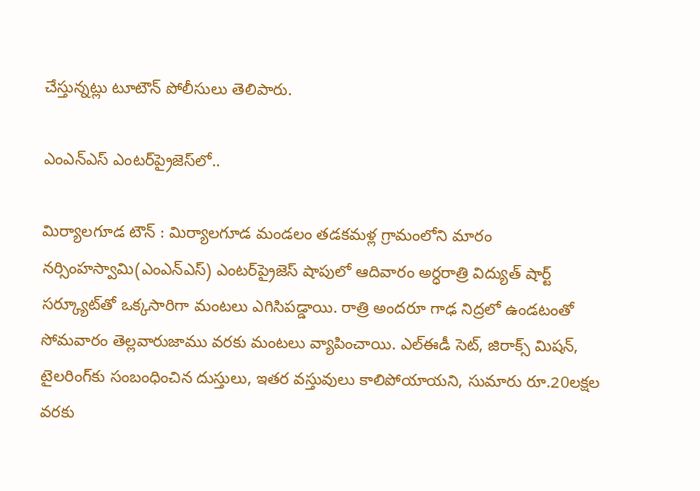చేస్తున్నట్లు టూటౌన్‌ పోలీసులు తెలిపారు.

ఎంఎన్‌ఎస్‌ ఎంటర్‌ప్రైజెస్‌లో..

మిర్యాలగూడ టౌన్‌ : మిర్యాలగూడ మండలం తడకమళ్ల గ్రామంలోని మారం నర్సింహస్వామి(ఎంఎన్‌ఎస్‌) ఎంటర్‌ప్రైజెస్‌ షాపులో ఆదివారం అర్ధరాత్రి విద్యుత్‌ షార్ట్‌ సర్క్యూట్‌తో ఒక్కసారిగా మంటలు ఎగిసిపడ్డాయి. రాత్రి అందరూ గాఢ నిద్రలో ఉండటంతో సోమవారం తెల్లవారుజాము వరకు మంటలు వ్యాపించాయి. ఎల్‌ఈడీ సెట్‌, జిరాక్స్‌ మిషన్‌, టైలరింగ్‌కు సంబంధించిన దుస్తులు, ఇతర వస్తువులు కాలిపోయాయని, సుమారు రూ.20లక్షల వరకు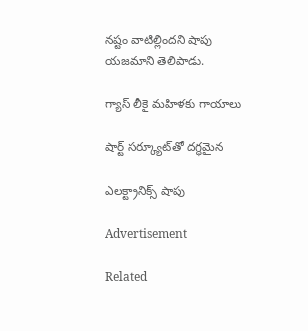నష్టం వాటిల్లిందని షాపు యజమాని తెలిపాడు.

గ్యాస్‌ లీకై మహిళకు గాయాలు

షార్ట్‌ సర్క్యూట్‌తో దగ్ధమైన

ఎలక్ట్రానిక్స్‌ షాపు

Advertisement

Related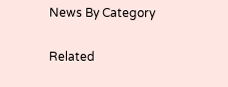News By Category

Related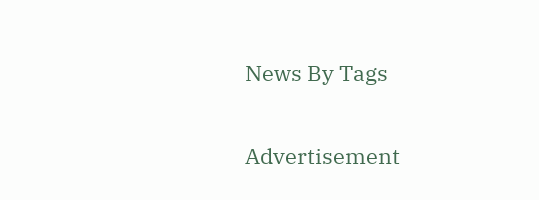News By Tags

Advertisement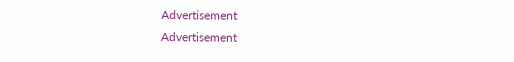Advertisement
Advertisement